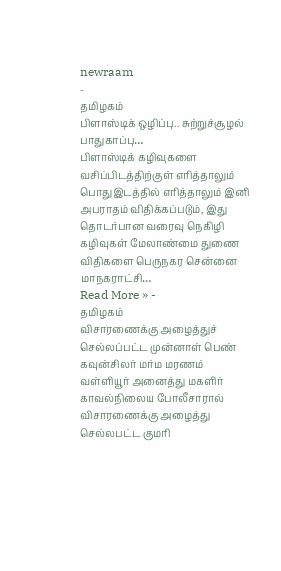newraam
-
தமிழகம்
பிளாஸ்டிக் ஒழிப்பு.. சுற்றுச்சூழல் பாதுகாப்பு…
பிளாஸ்டிக் கழிவுகளை வசிப்பிடத்திற்குள் எரித்தாலும் பொதுஇடத்தில் எரித்தாலும் இனி அபராதம் விதிக்கப்படும், இது தொடர்பான வரைவு நெகிழி கழிவுகள் மேலாண்மை துணை விதிகளை பெருநகர சென்னை மாநகராட்சி…
Read More » -
தமிழகம்
விசாரணைக்கு அழைத்துச் செல்லப்பட்ட முன்னாள் பெண் கவுன்சிலர் மர்ம மரணம்
வள்ளியூர் அனைத்து மகளிர் காவல்நிலைய போலீசாரால் விசாரணைக்கு அழைத்து செல்லபட்ட குமரி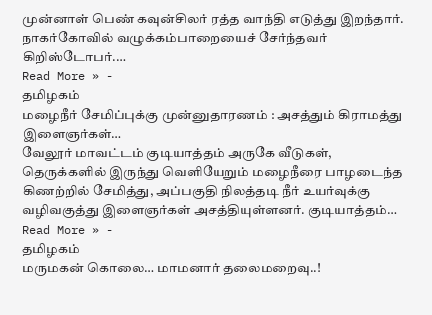முன்னாள் பெண் கவுன்சிலர் ரத்த வாந்தி எடுத்து இறந்தார். நாகர்கோவில் வழுக்கம்பாறையைச் சேர்ந்தவர் கிறிஸ்டோபர்.…
Read More » -
தமிழகம்
மழைநீர் சேமிப்புக்கு முன்னுதாரணம் : அசத்தும் கிராமத்து இளைஞர்கள்…
வேலூர் மாவட்டம் குடியாத்தம் அருகே வீடுகள், தெருக்களில் இருந்து வெளியேறும் மழைநீரை பாழடைந்த கிணற்றில் சேமித்து, அப்பகுதி நிலத்தடி நீர் உயர்வுக்கு வழிவகுத்து இளைஞர்கள் அசத்தியுள்ளனர். குடியாத்தம்…
Read More » -
தமிழகம்
மருமகன் கொலை… மாமனார் தலைமறைவு..!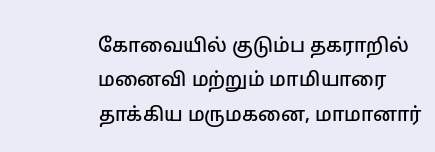கோவையில் குடும்ப தகராறில் மனைவி மற்றும் மாமியாரை தாக்கிய மருமகனை, மாமானார்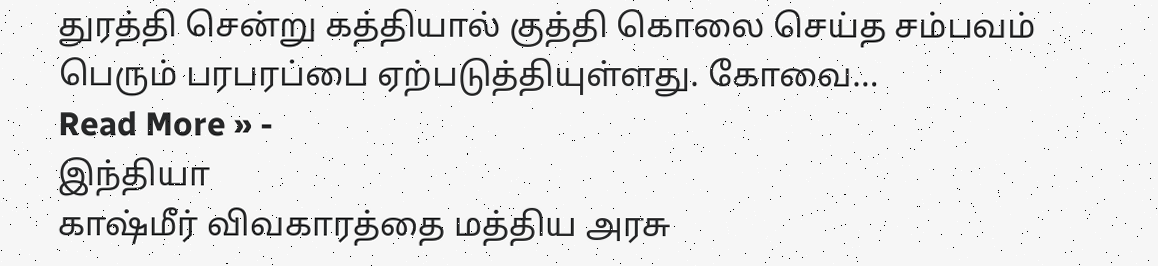துரத்தி சென்று கத்தியால் குத்தி கொலை செய்த சம்பவம் பெரும் பரபரப்பை ஏற்படுத்தியுள்ளது. கோவை…
Read More » -
இந்தியா
காஷ்மீர் விவகாரத்தை மத்திய அரசு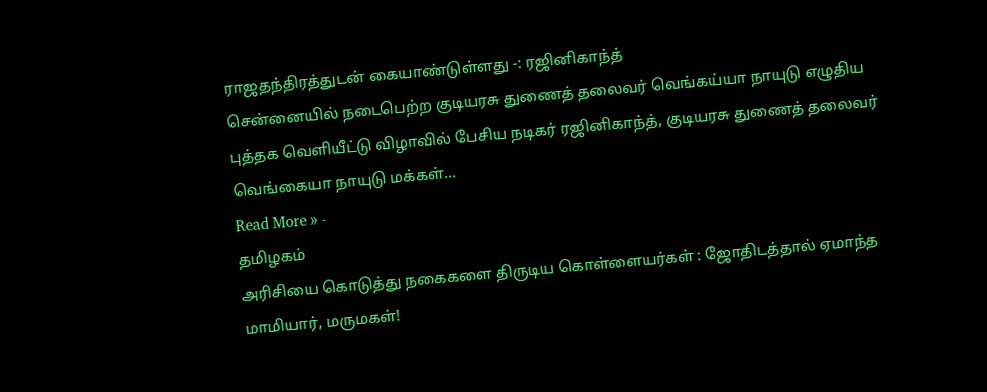ராஜதந்திரத்துடன் கையாண்டுள்ளது -: ரஜினிகாந்த்
சென்னையில் நடைபெற்ற குடியரசு துணைத் தலைவர் வெங்கய்யா நாயுடு எழுதிய புத்தக வெளியீட்டு விழாவில் பேசிய நடிகர் ரஜினிகாந்த், குடியரசு துணைத் தலைவர் வெங்கையா நாயுடு மக்கள்…
Read More » -
தமிழகம்
அரிசியை கொடுத்து நகைகளை திருடிய கொள்ளையர்கள் : ஜோதிடத்தால் ஏமாந்த மாமியார், மருமகள்!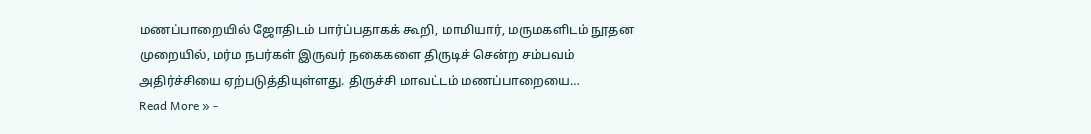மணப்பாறையில் ஜோதிடம் பார்ப்பதாகக் கூறி, மாமியார், மருமகளிடம் நூதன முறையில், மர்ம நபர்கள் இருவர் நகைகளை திருடிச் சென்ற சம்பவம் அதிர்ச்சியை ஏற்படுத்தியுள்ளது. திருச்சி மாவட்டம் மணப்பாறையை…
Read More » -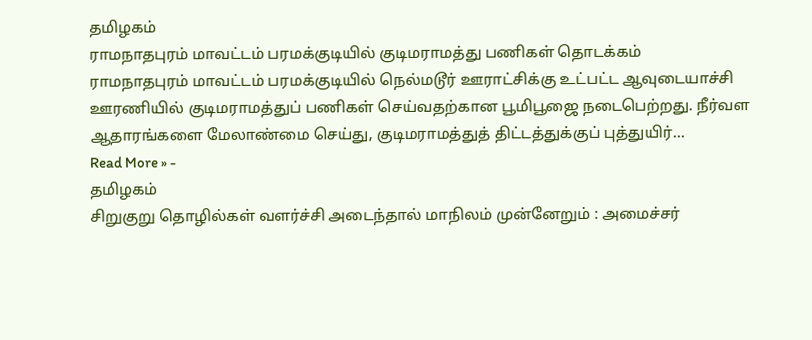தமிழகம்
ராமநாதபுரம் மாவட்டம் பரமக்குடியில் குடிமராமத்து பணிகள் தொடக்கம்
ராமநாதபுரம் மாவட்டம் பரமக்குடியில் நெல்மடூர் ஊராட்சிக்கு உட்பட்ட ஆவுடையாச்சி ஊரணியில் குடிமராமத்துப் பணிகள் செய்வதற்கான பூமிபூஜை நடைபெற்றது. நீர்வள ஆதாரங்களை மேலாண்மை செய்து, குடிமராமத்துத் திட்டத்துக்குப் புத்துயிர்…
Read More » -
தமிழகம்
சிறுகுறு தொழில்கள் வளர்ச்சி அடைந்தால் மாநிலம் முன்னேறும் : அமைச்சர்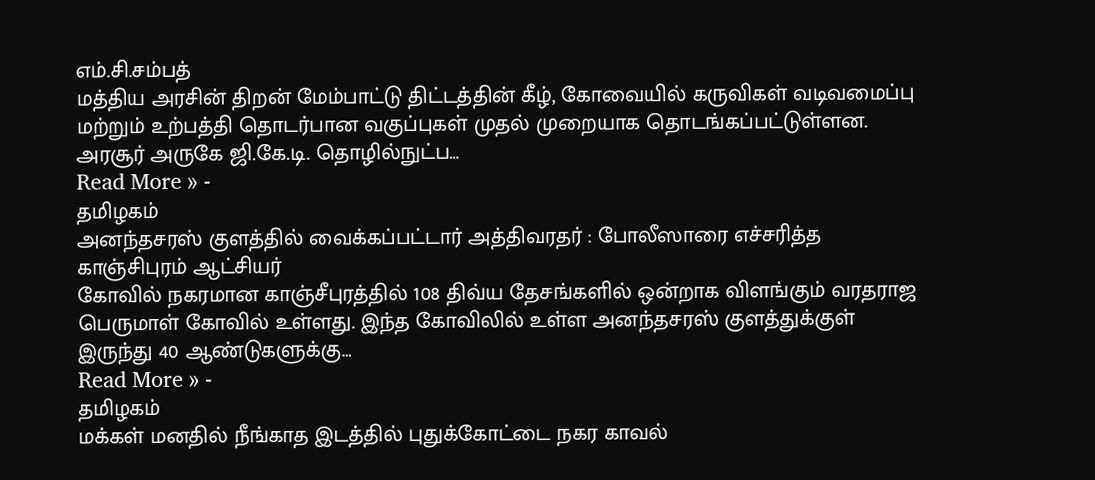எம்.சி.சம்பத்
மத்திய அரசின் திறன் மேம்பாட்டு திட்டத்தின் கீழ், கோவையில் கருவிகள் வடிவமைப்பு மற்றும் உற்பத்தி தொடர்பான வகுப்புகள் முதல் முறையாக தொடங்கப்பட்டுள்ளன. அரசூர் அருகே ஜி.கே.டி. தொழில்நுட்ப…
Read More » -
தமிழகம்
அனந்தசரஸ் குளத்தில் வைக்கப்பட்டார் அத்திவரதர் : போலீஸாரை எச்சரித்த காஞ்சிபுரம் ஆட்சியர்
கோவில் நகரமான காஞ்சீபுரத்தில் 108 திவ்ய தேசங்களில் ஒன்றாக விளங்கும் வரதராஜ பெருமாள் கோவில் உள்ளது. இந்த கோவிலில் உள்ள அனந்தசரஸ் குளத்துக்குள் இருந்து 40 ஆண்டுகளுக்கு…
Read More » -
தமிழகம்
மக்கள் மனதில் நீங்காத இடத்தில் புதுக்கோட்டை நகர காவல்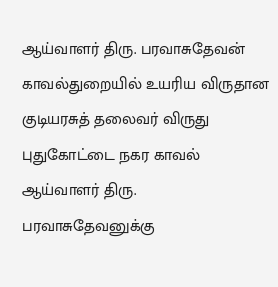ஆய்வாளர் திரு. பரவாசுதேவன்
காவல்துறையில் உயரிய விருதான குடியரசுத் தலைவர் விருது புதுகோட்டை நகர காவல் ஆய்வாளர் திரு. பரவாசுதேவனுக்கு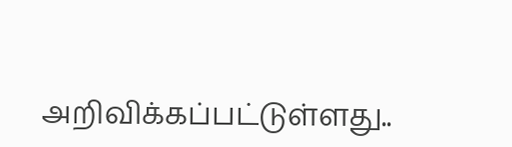அறிவிக்கப்பட்டுள்ளது..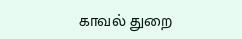காவல் துறை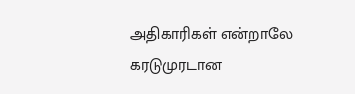அதிகாரிகள் என்றாலே கரடுமுரடான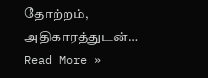தோற்றம், அதிகாரத்துடன்…
Read More »